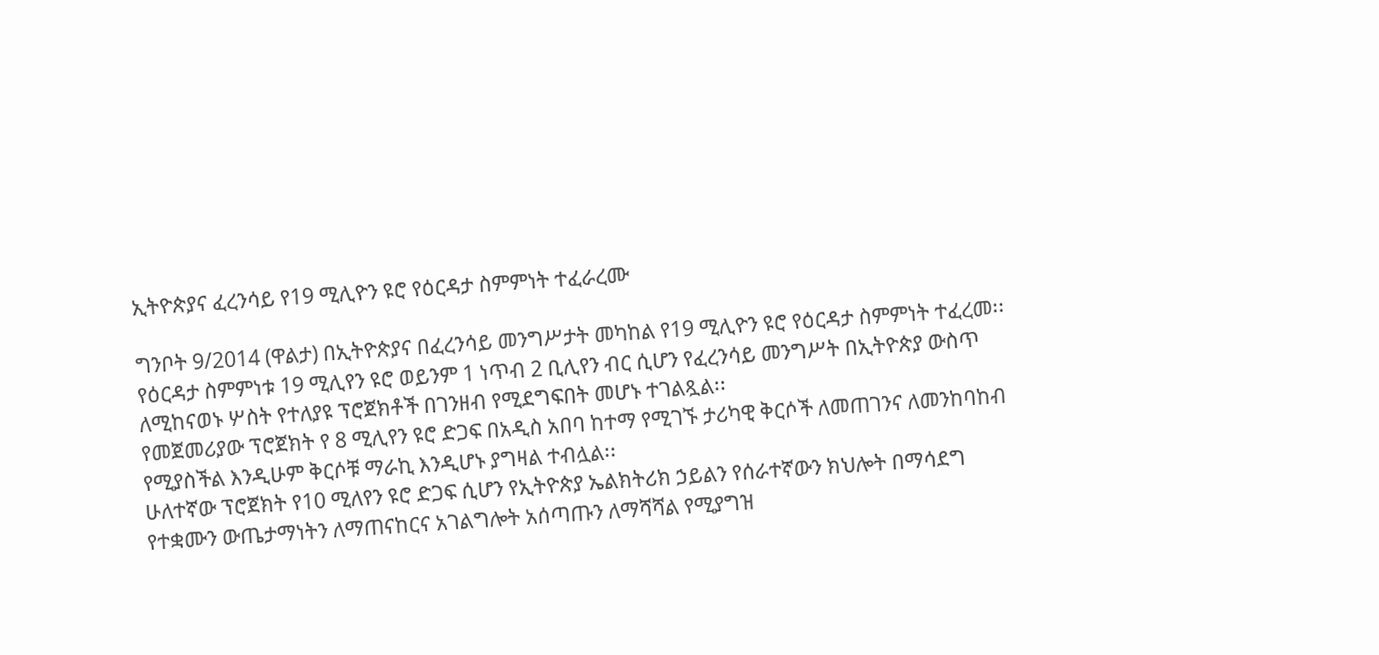ኢትዮጵያና ፈረንሳይ የ19 ሚሊዮን ዩሮ የዕርዳታ ስምምነት ተፈራረሙ

ግንቦት 9/2014 (ዋልታ) በኢትዮጵያና በፈረንሳይ መንግሥታት መካከል የ19 ሚሊዮን ዩሮ የዕርዳታ ስምምነት ተፈረመ፡፡
የዕርዳታ ስምምነቱ 19 ሚሊየን ዩሮ ወይንም 1 ነጥብ 2 ቢሊየን ብር ሲሆን የፈረንሳይ መንግሥት በኢትዮጵያ ውስጥ ለሚከናወኑ ሦስት የተለያዩ ፕሮጀክቶች በገንዘብ የሚደግፍበት መሆኑ ተገልጿል፡፡
የመጀመሪያው ፕሮጀክት የ 8 ሚሊየን ዩሮ ድጋፍ በአዲስ አበባ ከተማ የሚገኙ ታሪካዊ ቅርሶች ለመጠገንና ለመንከባከብ የሚያስችል እንዲሁም ቅርሶቹ ማራኪ እንዲሆኑ ያግዛል ተብሏል፡፡
ሁለተኛው ፕሮጀክት የ10 ሚለየን ዩሮ ድጋፍ ሲሆን የኢትዮጵያ ኤልክትሪክ ኃይልን የሰራተኛውን ክህሎት በማሳደግ የተቋሙን ውጤታማነትን ለማጠናከርና አገልግሎት አሰጣጡን ለማሻሻል የሚያግዝ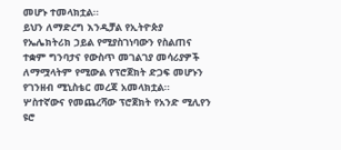መሆኑ ተመላክቷል፡፡
ይህን ለማድረግ እንዲቻል የኢትዮጵያ የኤሌክትሪክ ኃይል የሚያስገነባውን የስልጠና ተቋም ግንባታና የውስጥ መገልገያ መሳሪያዎች ለማሟላትም የሚውል የፕሮጀክት ድጋፍ መሆኑን የገንዘብ ሚኒስቴር መረጃ አመላክቷል፡፡
ሦስተኛውና የመጨረሻው ፕሮጀክት የአንድ ሚሊየን ዩሮ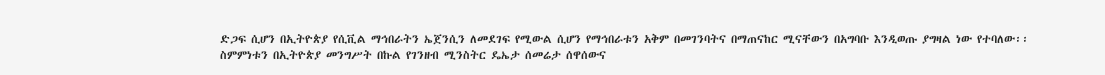ድጋፍ ሲሆን በኢትዮጵያ የሲቪል ማኅበራትን ኤጀንሲን ለመደገፍ የሚውል ሲሆን የማኅበራቱን አቅም በመገንባትና በማጠናከር ሚናቸውን በአግባቡ እንዲወጡ ያግዛል ነው የተባለው፡፡
ስምምነቱን በኢትዮጵያ መንግሥት በኩል የገንዘብ ሚንስትር ዴኤታ ሰመሬታ ሰዋሰውና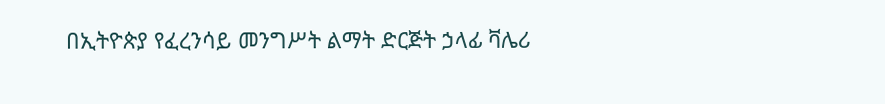በኢትዮጵያ የፈረንሳይ መንግሥት ልማት ድርጅት ኃላፊ ቫሌሪ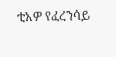ቲአዎ የፈረንሳይ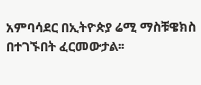አምባሳደር በኢትዮጵያ ሬሚ ማስቹዌክስ በተገኙበት ፈርመውታል፡፡